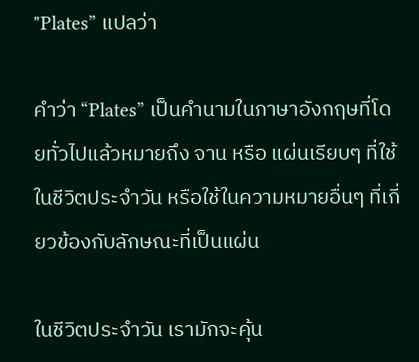"Plates” แปลว่า

คำว่า “Plates” เป็นคำนามในภาษาอังกฤษที่โดยทั่วไปแล้วหมายถึง จาน หรือ แผ่นเรียบๆ ที่ใช้ในชีวิตประจำวัน หรือใช้ในความหมายอื่นๆ ที่เกี่ยวข้องกับลักษณะที่เป็นแผ่น

ในชีวิตประจำวัน เรามักจะคุ้น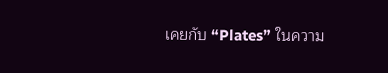เคยกับ “Plates” ในความ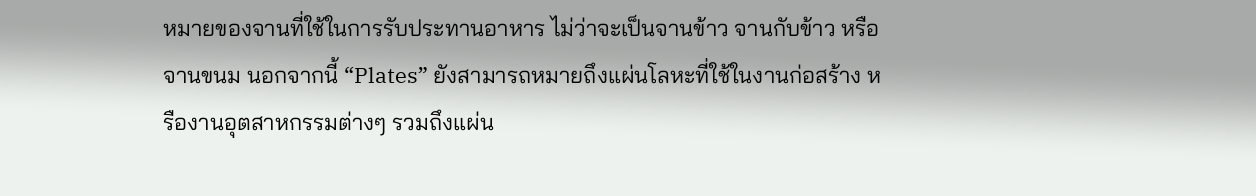หมายของจานที่ใช้ในการรับประทานอาหาร ไม่ว่าจะเป็นจานข้าว จานกับข้าว หรือจานขนม นอกจากนี้ “Plates” ยังสามารถหมายถึงแผ่นโลหะที่ใช้ในงานก่อสร้าง หรืองานอุตสาหกรรมต่างๆ รวมถึงแผ่น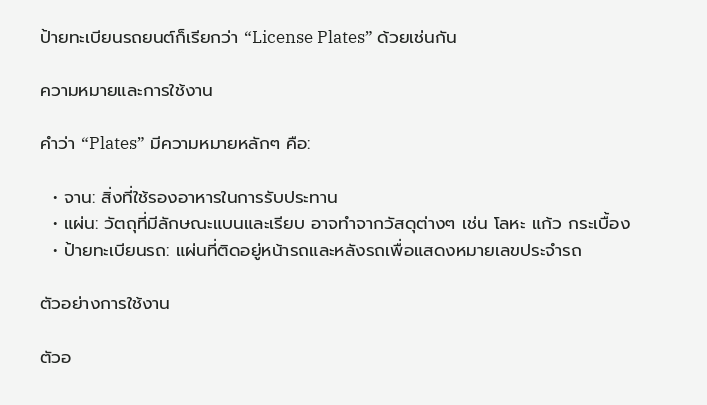ป้ายทะเบียนรถยนต์ก็เรียกว่า “License Plates” ด้วยเช่นกัน

ความหมายและการใช้งาน

คำว่า “Plates” มีความหมายหลักๆ คือ:

  • จาน: สิ่งที่ใช้รองอาหารในการรับประทาน
  • แผ่น: วัตถุที่มีลักษณะแบนและเรียบ อาจทำจากวัสดุต่างๆ เช่น โลหะ แก้ว กระเบื้อง
  • ป้ายทะเบียนรถ: แผ่นที่ติดอยู่หน้ารถและหลังรถเพื่อแสดงหมายเลขประจำรถ

ตัวอย่างการใช้งาน

ตัวอ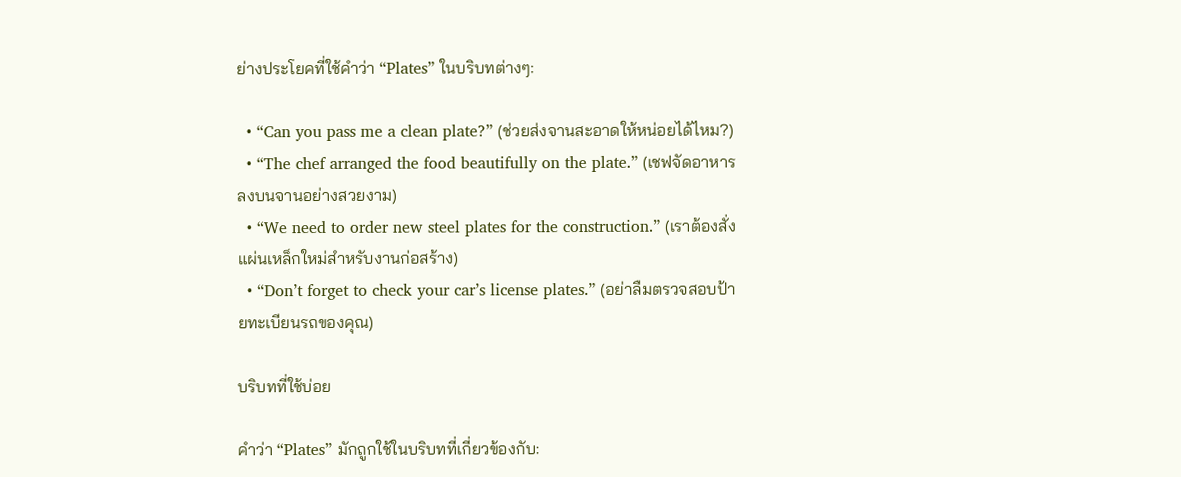ย่างประโยคที่ใช้คำว่า “Plates” ในบริบทต่างๆ:

  • “Can you pass me a clean plate?” (ช่วยส่งจานสะอาดให้หน่อยได้ไหม?)
  • “The chef arranged the food beautifully on the plate.” (เชฟจัดอาหารลงบนจานอย่างสวยงาม)
  • “We need to order new steel plates for the construction.” (เราต้องสั่งแผ่นเหล็กใหม่สำหรับงานก่อสร้าง)
  • “Don’t forget to check your car’s license plates.” (อย่าลืมตรวจสอบป้ายทะเบียนรถของคุณ)

บริบทที่ใช้บ่อย

คำว่า “Plates” มักถูกใช้ในบริบทที่เกี่ยวข้องกับ: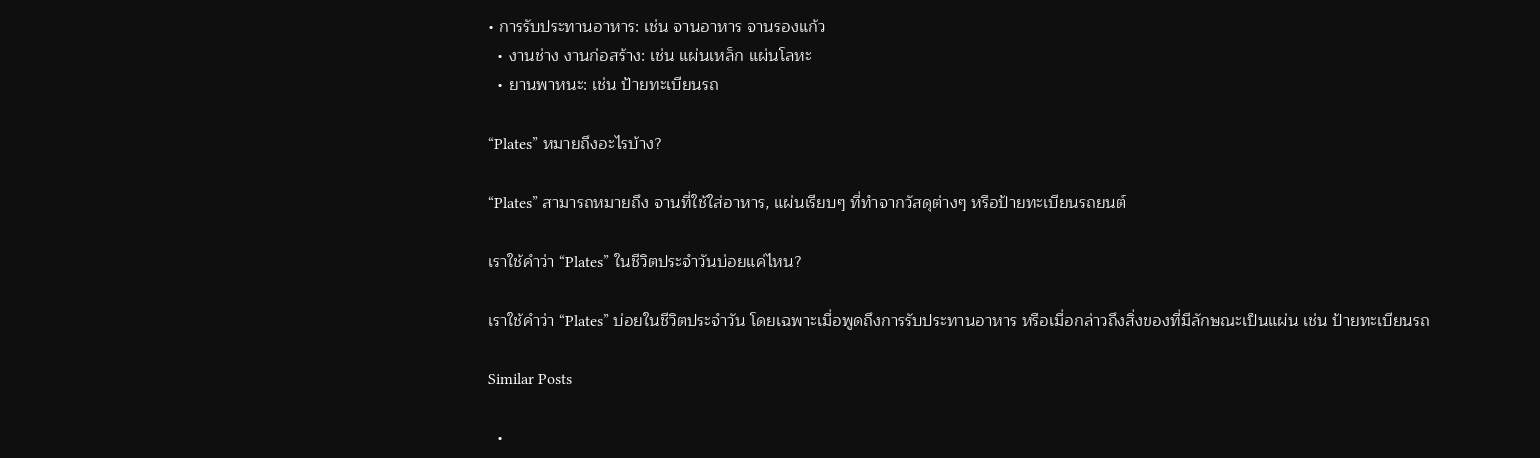• การรับประทานอาหาร: เช่น จานอาหาร จานรองแก้ว
  • งานช่าง งานก่อสร้าง: เช่น แผ่นเหล็ก แผ่นโลหะ
  • ยานพาหนะ: เช่น ป้ายทะเบียนรถ

“Plates” หมายถึงอะไรบ้าง?

“Plates” สามารถหมายถึง จานที่ใช้ใส่อาหาร, แผ่นเรียบๆ ที่ทำจากวัสดุต่างๆ หรือป้ายทะเบียนรถยนต์

เราใช้คำว่า “Plates” ในชีวิตประจำวันบ่อยแค่ไหน?

เราใช้คำว่า “Plates” บ่อยในชีวิตประจำวัน โดยเฉพาะเมื่อพูดถึงการรับประทานอาหาร หรือเมื่อกล่าวถึงสิ่งของที่มีลักษณะเป็นแผ่น เช่น ป้ายทะเบียนรถ

Similar Posts

  •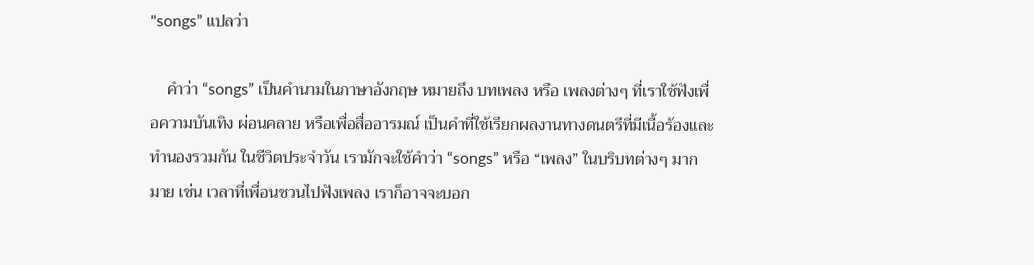"songs” แปลว่า

    คำว่า “songs” เป็นคำนามในภาษาอังกฤษ หมายถึง บทเพลง หรือ เพลงต่างๆ ที่เราใช้ฟังเพื่อความบันเทิง ผ่อนคลาย หรือเพื่อสื่ออารมณ์ เป็นคำที่ใช้เรียกผลงานทางดนตรีที่มีเนื้อร้องและทำนองรวมกัน ในชีวิตประจำวัน เรามักจะใช้คำว่า “songs” หรือ “เพลง” ในบริบทต่างๆ มากมาย เช่น เวลาที่เพื่อนชวนไปฟังเพลง เราก็อาจจะบอก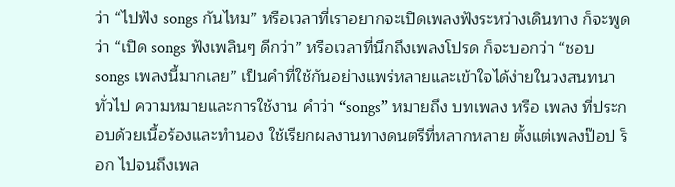ว่า “ไปฟัง songs กันไหม” หรือเวลาที่เราอยากจะเปิดเพลงฟังระหว่างเดินทาง ก็จะพูดว่า “เปิด songs ฟังเพลินๆ ดีกว่า” หรือเวลาที่นึกถึงเพลงโปรด ก็จะบอกว่า “ชอบ songs เพลงนี้มากเลย” เป็นคำที่ใช้กันอย่างแพร่หลายและเข้าใจได้ง่ายในวงสนทนาทั่วไป ความหมายและการใช้งาน คำว่า “songs” หมายถึง บทเพลง หรือ เพลง ที่ประกอบด้วยเนื้อร้องและทำนอง ใช้เรียกผลงานทางดนตรีที่หลากหลาย ตั้งแต่เพลงป๊อป ร็อก ไปจนถึงเพล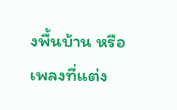งพื้นบ้าน หรือเพลงที่แต่ง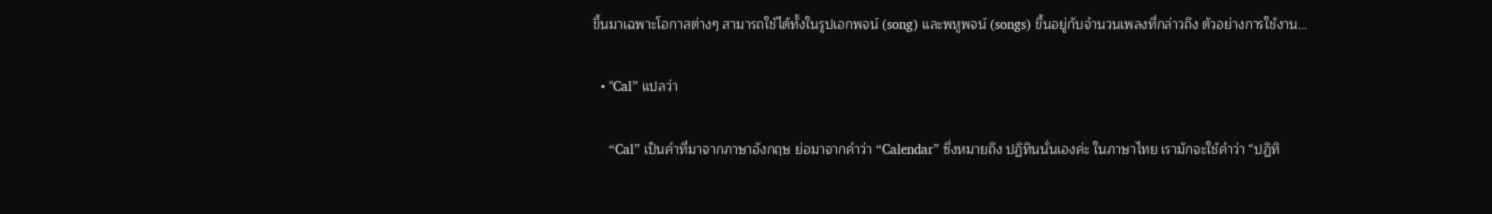ขึ้นมาเฉพาะโอกาสต่างๆ สามารถใช้ได้ทั้งในรูปเอกพจน์ (song) และพหูพจน์ (songs) ขึ้นอยู่กับจำนวนเพลงที่กล่าวถึง ตัวอย่างการใช้งาน…

  • "Cal” แปลว่า

    “Cal” เป็นคำที่มาจากภาษาอังกฤษ ย่อมาจากคำว่า “Calendar” ซึ่งหมายถึง ปฏิทินนั่นเองค่ะ ในภาษาไทย เรามักจะใช้คำว่า “ปฏิทิ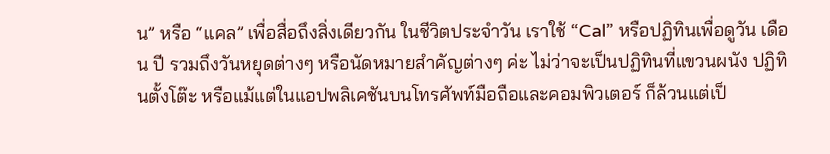น” หรือ “แคล” เพื่อสื่อถึงสิ่งเดียวกัน ในชีวิตประจำวัน เราใช้ “Cal” หรือปฏิทินเพื่อดูวัน เดือน ปี รวมถึงวันหยุดต่างๆ หรือนัดหมายสำคัญต่างๆ ค่ะ ไม่ว่าจะเป็นปฏิทินที่แขวนผนัง ปฏิทินตั้งโต๊ะ หรือแม้แต่ในแอปพลิเคชันบนโทรศัพท์มือถือและคอมพิวเตอร์ ก็ล้วนแต่เป็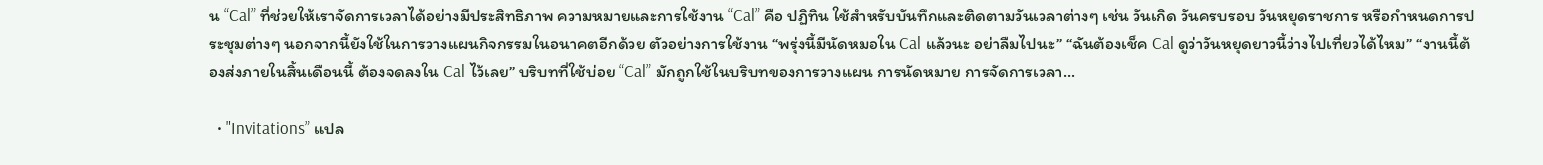น “Cal” ที่ช่วยให้เราจัดการเวลาได้อย่างมีประสิทธิภาพ ความหมายและการใช้งาน “Cal” คือ ปฏิทิน ใช้สำหรับบันทึกและติดตามวันเวลาต่างๆ เช่น วันเกิด วันครบรอบ วันหยุดราชการ หรือกำหนดการประชุมต่างๆ นอกจากนี้ยังใช้ในการวางแผนกิจกรรมในอนาคตอีกด้วย ตัวอย่างการใช้งาน “พรุ่งนี้มีนัดหมอใน Cal แล้วนะ อย่าลืมไปนะ” “ฉันต้องเช็ค Cal ดูว่าวันหยุดยาวนี้ว่างไปเที่ยวได้ไหม” “งานนี้ต้องส่งภายในสิ้นเดือนนี้ ต้องจดลงใน Cal ไว้เลย” บริบทที่ใช้บ่อย “Cal” มักถูกใช้ในบริบทของการวางแผน การนัดหมาย การจัดการเวลา…

  • "Invitations” แปล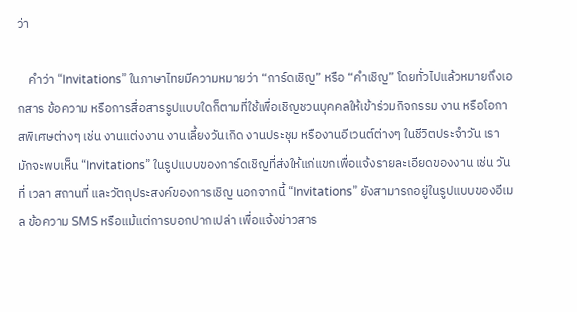ว่า

    คำว่า “Invitations” ในภาษาไทยมีความหมายว่า “การ์ดเชิญ” หรือ “คำเชิญ” โดยทั่วไปแล้วหมายถึงเอกสาร ข้อความ หรือการสื่อสารรูปแบบใดก็ตามที่ใช้เพื่อเชิญชวนบุคคลให้เข้าร่วมกิจกรรม งาน หรือโอกาสพิเศษต่างๆ เช่น งานแต่งงาน งานเลี้ยงวันเกิด งานประชุม หรืองานอีเวนต์ต่างๆ ในชีวิตประจำวัน เรามักจะพบเห็น “Invitations” ในรูปแบบของการ์ดเชิญที่ส่งให้แก่แขกเพื่อแจ้งรายละเอียดของงาน เช่น วันที่ เวลา สถานที่ และวัตถุประสงค์ของการเชิญ นอกจากนี้ “Invitations” ยังสามารถอยู่ในรูปแบบของอีเมล ข้อความ SMS หรือแม้แต่การบอกปากเปล่า เพื่อแจ้งข่าวสาร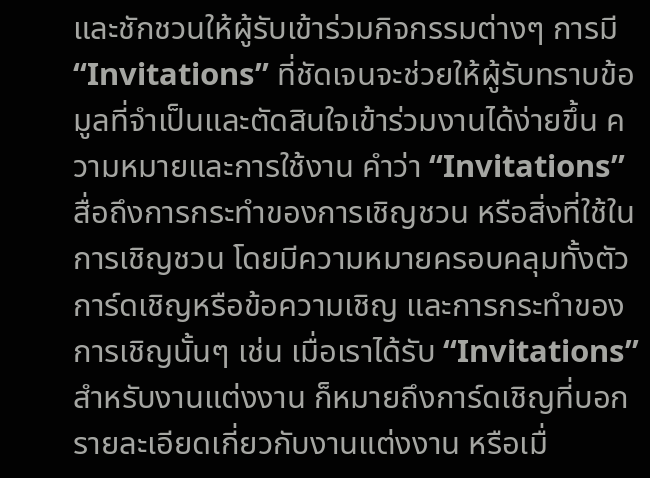และชักชวนให้ผู้รับเข้าร่วมกิจกรรมต่างๆ การมี “Invitations” ที่ชัดเจนจะช่วยให้ผู้รับทราบข้อมูลที่จำเป็นและตัดสินใจเข้าร่วมงานได้ง่ายขึ้น ความหมายและการใช้งาน คำว่า “Invitations” สื่อถึงการกระทำของการเชิญชวน หรือสิ่งที่ใช้ในการเชิญชวน โดยมีความหมายครอบคลุมทั้งตัวการ์ดเชิญหรือข้อความเชิญ และการกระทำของการเชิญนั้นๆ เช่น เมื่อเราได้รับ “Invitations” สำหรับงานแต่งงาน ก็หมายถึงการ์ดเชิญที่บอกรายละเอียดเกี่ยวกับงานแต่งงาน หรือเมื่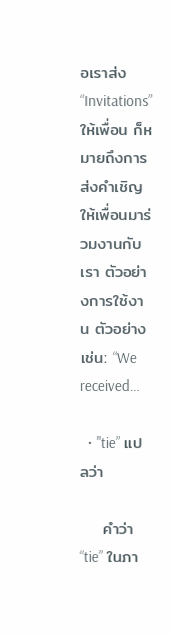อเราส่ง “Invitations” ให้เพื่อน ก็หมายถึงการส่งคำเชิญให้เพื่อนมาร่วมงานกับเรา ตัวอย่างการใช้งาน ตัวอย่างเช่น: “We received…

  • "tie” แปลว่า

    คำว่า “tie” ในภา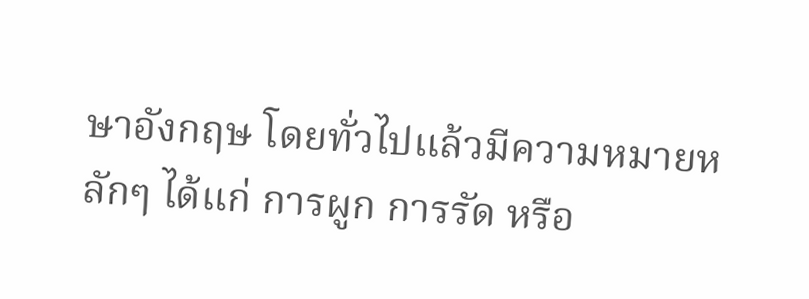ษาอังกฤษ โดยทั่วไปแล้วมีความหมายหลักๆ ได้แก่ การผูก การรัด หรือ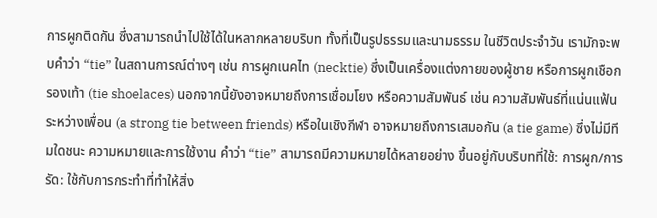การผูกติดกัน ซึ่งสามารถนำไปใช้ได้ในหลากหลายบริบท ทั้งที่เป็นรูปธรรมและนามธรรม ในชีวิตประจำวัน เรามักจะพบคำว่า “tie” ในสถานการณ์ต่างๆ เช่น การผูกเนคไท (necktie) ซึ่งเป็นเครื่องแต่งกายของผู้ชาย หรือการผูกเชือกรองเท้า (tie shoelaces) นอกจากนี้ยังอาจหมายถึงการเชื่อมโยง หรือความสัมพันธ์ เช่น ความสัมพันธ์ที่แน่นแฟ้นระหว่างเพื่อน (a strong tie between friends) หรือในเชิงกีฬา อาจหมายถึงการเสมอกัน (a tie game) ซึ่งไม่มีทีมใดชนะ ความหมายและการใช้งาน คำว่า “tie” สามารถมีความหมายได้หลายอย่าง ขึ้นอยู่กับบริบทที่ใช้: การผูก/การรัด: ใช้กับการกระทำที่ทำให้สิ่ง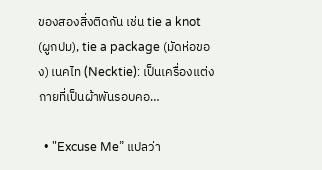ของสองสิ่งติดกัน เช่น tie a knot (ผูกปม), tie a package (มัดห่อของ) เนคไท (Necktie): เป็นเครื่องแต่งกายที่เป็นผ้าพันรอบคอ…

  • "Excuse Me” แปลว่า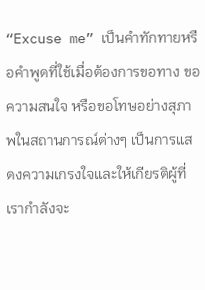“Excuse me” เป็นคำทักทายหรือคำพูดที่ใช้เมื่อต้องการขอทาง ขอความสนใจ หรือขอโทษอย่างสุภาพในสถานการณ์ต่างๆ เป็นการแสดงความเกรงใจและให้เกียรติผู้ที่เรากำลังจะ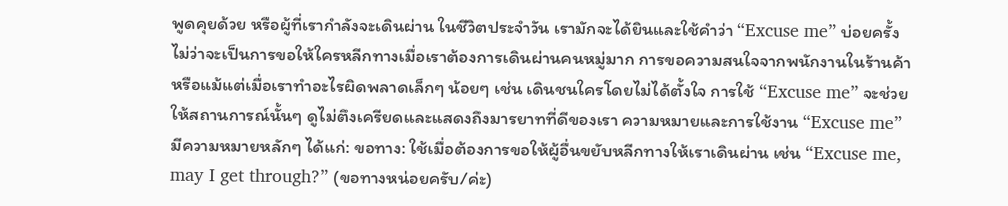พูดคุยด้วย หรือผู้ที่เรากำลังจะเดินผ่าน ในชีวิตประจำวัน เรามักจะได้ยินและใช้คำว่า “Excuse me” บ่อยครั้ง ไม่ว่าจะเป็นการขอให้ใครหลีกทางเมื่อเราต้องการเดินผ่านคนหมู่มาก การขอความสนใจจากพนักงานในร้านค้า หรือแม้แต่เมื่อเราทำอะไรผิดพลาดเล็กๆ น้อยๆ เช่น เดินชนใครโดยไม่ได้ตั้งใจ การใช้ “Excuse me” จะช่วยให้สถานการณ์นั้นๆ ดูไม่ตึงเครียดและแสดงถึงมารยาทที่ดีของเรา ความหมายและการใช้งาน “Excuse me” มีความหมายหลักๆ ได้แก่: ขอทาง: ใช้เมื่อต้องการขอให้ผู้อื่นขยับหลีกทางให้เราเดินผ่าน เช่น “Excuse me, may I get through?” (ขอทางหน่อยครับ/ค่ะ)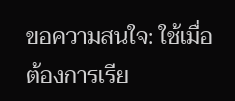ขอความสนใจ: ใช้เมื่อต้องการเรีย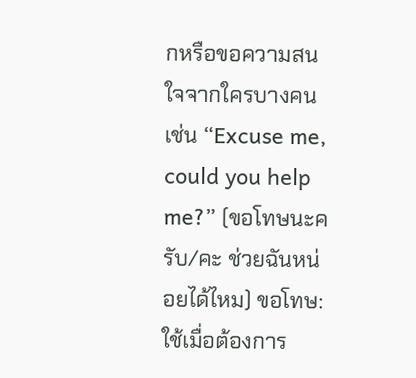กหรือขอความสนใจจากใครบางคน เช่น “Excuse me, could you help me?” (ขอโทษนะครับ/คะ ช่วยฉันหน่อยได้ไหม) ขอโทษ: ใช้เมื่อต้องการ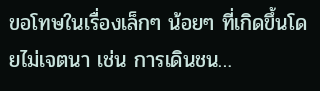ขอโทษในเรื่องเล็กๆ น้อยๆ ที่เกิดขึ้นโดยไม่เจตนา เช่น การเดินชน…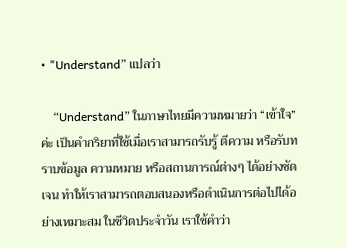• "Understand” แปลว่า

    “Understand” ในภาษาไทยมีความหมายว่า “เข้าใจ” ค่ะ เป็นคำกริยาที่ใช้เมื่อเราสามารถรับรู้ ตีความ หรือรับทราบข้อมูล ความหมาย หรือสถานการณ์ต่างๆ ได้อย่างชัดเจน ทำให้เราสามารถตอบสนองหรือดำเนินการต่อไปได้อย่างเหมาะสม ในชีวิตประจำวัน เราใช้คำว่า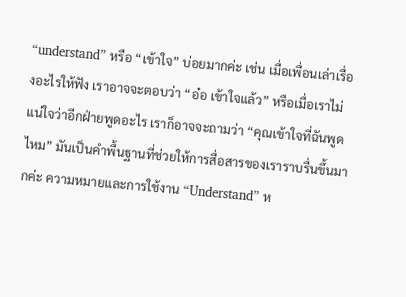“understand” หรือ “เข้าใจ” บ่อยมากค่ะ เช่น เมื่อเพื่อนเล่าเรื่องอะไรให้ฟัง เราอาจจะตอบว่า “อ๋อ เข้าใจแล้ว” หรือเมื่อเราไม่แน่ใจว่าอีกฝ่ายพูดอะไร เราก็อาจจะถามว่า “คุณเข้าใจที่ฉันพูดไหม” มันเป็นคำพื้นฐานที่ช่วยให้การสื่อสารของเราราบรื่นขึ้นมากค่ะ ความหมายและการใช้งาน “Understand” ห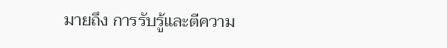มายถึง การรับรู้และตีความ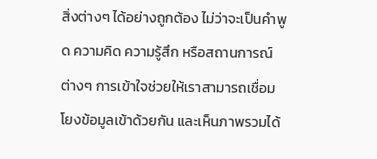สิ่งต่างๆ ได้อย่างถูกต้อง ไม่ว่าจะเป็นคำพูด ความคิด ความรู้สึก หรือสถานการณ์ต่างๆ การเข้าใจช่วยให้เราสามารถเชื่อมโยงข้อมูลเข้าด้วยกัน และเห็นภาพรวมได้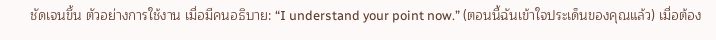ชัดเจนขึ้น ตัวอย่างการใช้งาน เมื่อมีคนอธิบาย: “I understand your point now.” (ตอนนี้ฉันเข้าใจประเด็นของคุณแล้ว) เมื่อต้อง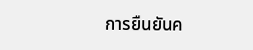การยืนยันค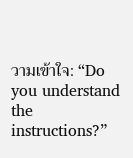วามเข้าใจ: “Do you understand the instructions?”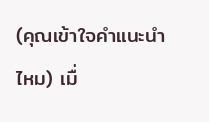(คุณเข้าใจคำแนะนำไหม) เมื่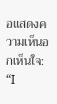อแสดงความเห็นอกเห็นใจ: “I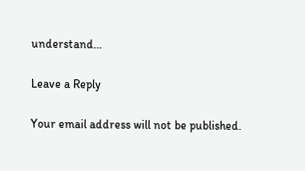understand…

Leave a Reply

Your email address will not be published.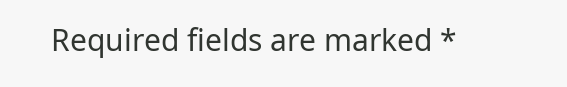Required fields are marked *